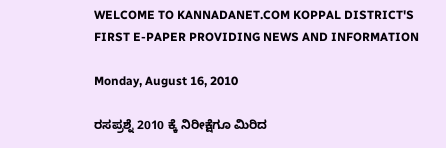WELCOME TO KANNADANET.COM KOPPAL DISTRICT'S FIRST E-PAPER PROVIDING NEWS AND INFORMATION

Monday, August 16, 2010

ರಸಪ್ರಶ್ನೆ 2010 ಕ್ಕೆ ನಿರೀಕ್ಷೆಗೂ ಮಿರಿದ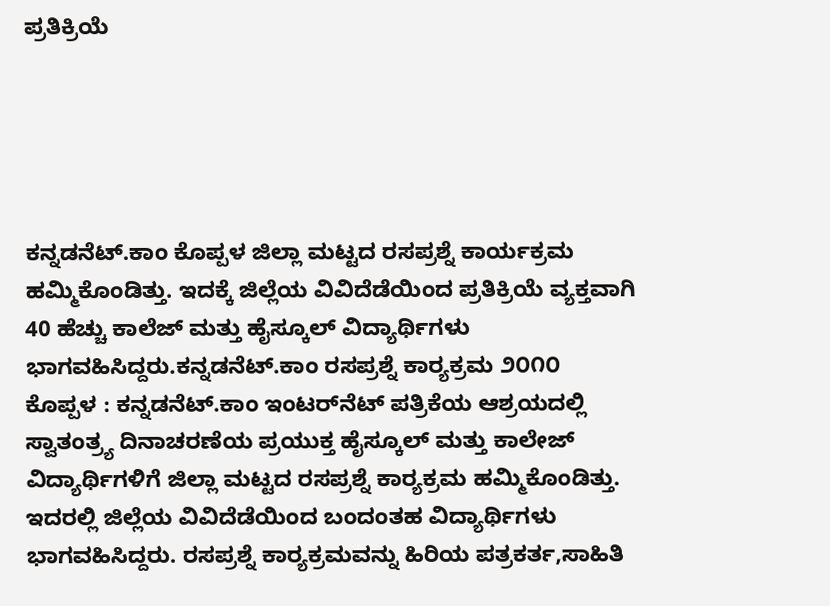ಪ್ರತಿಕ್ರಿಯೆ





ಕನ್ನಡನೆಟ್.ಕಾಂ ಕೊಪ್ಪಳ ಜಿಲ್ಲಾ ಮಟ್ಟದ ರಸಪ್ರಶ್ನೆ ಕಾರ್ಯಕ್ರಮ ಹಮ್ಮಿಕೊಂಡಿತ್ತು. ಇದಕ್ಕೆ ಜಿಲ್ಲೆಯ ವಿವಿದೆಡೆಯಿಂದ ಪ್ರತಿಕ್ರಿಯೆ ವ್ಯಕ್ತವಾಗಿ 40 ಹೆಚ್ಚು ಕಾಲೆಜ್ ಮತ್ತು ಹೈಸ್ಕೂಲ್ ವಿದ್ಯಾರ್ಥಿಗಳು ಭಾಗವಹಿಸಿದ್ದರು.ಕನ್ನಡನೆಟ್.ಕಾಂ ರಸಪ್ರಶ್ನೆ ಕಾರ್‍ಯಕ್ರಮ ೨೦೧೦
ಕೊಪ್ಪಳ : ಕನ್ನಡನೆಟ್.ಕಾಂ ಇಂಟರ್‌ನೆಟ್ ಪತ್ರಿಕೆಯ ಆಶ್ರಯದಲ್ಲಿ ಸ್ವಾತಂತ್ರ್ಯ ದಿನಾಚರಣೆಯ ಪ್ರಯುಕ್ತ ಹೈಸ್ಕೂಲ್ ಮತ್ತು ಕಾಲೇಜ್ ವಿದ್ಯಾರ್ಥಿಗಳಿಗೆ ಜಿಲ್ಲಾ ಮಟ್ಟದ ರಸಪ್ರಶ್ನೆ ಕಾರ್‍ಯಕ್ರಮ ಹಮ್ಮಿಕೊಂಡಿತ್ತು. ಇದರಲ್ಲಿ ಜಿಲ್ಲೆಯ ವಿವಿದೆಡೆಯಿಂದ ಬಂದಂತಹ ವಿದ್ಯಾರ್ಥಿಗಳು ಭಾಗವಹಿಸಿದ್ದರು. ರಸಪ್ರಶ್ನೆ ಕಾರ್‍ಯಕ್ರಮವನ್ನು ಹಿರಿಯ ಪತ್ರಕರ್ತ,ಸಾಹಿತಿ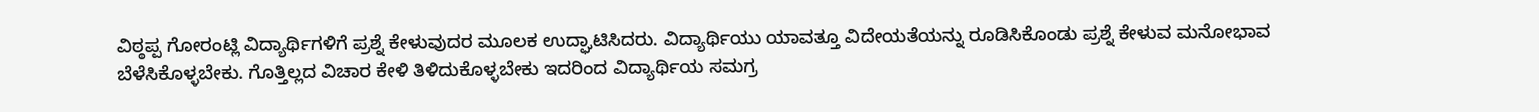ವಿಠ್ಠಪ್ಪ ಗೋರಂಟ್ಲಿ ವಿದ್ಯಾರ್ಥಿಗಳಿಗೆ ಪ್ರಶ್ನೆ ಕೇಳುವುದರ ಮೂಲಕ ಉದ್ಘಾಟಿಸಿದರು. ವಿದ್ಯಾರ್ಥಿಯು ಯಾವತ್ತೂ ವಿದೇಯತೆಯನ್ನು ರೂಡಿಸಿಕೊಂಡು ಪ್ರಶ್ನೆ ಕೇಳುವ ಮನೋಭಾವ ಬೆಳೆಸಿಕೊಳ್ಳಬೇಕು. ಗೊತ್ತಿಲ್ಲದ ವಿಚಾರ ಕೇಳಿ ತಿಳಿದುಕೊಳ್ಳಬೇಕು ಇದರಿಂದ ವಿದ್ಯಾರ್ಥಿಯ ಸಮಗ್ರ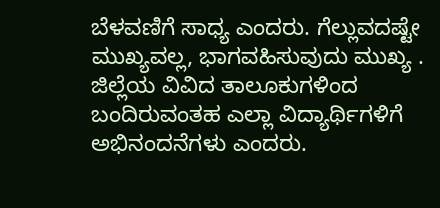ಬೆಳವಣಿಗೆ ಸಾಧ್ಯ ಎಂದರು. ಗೆಲ್ಲುವದಷ್ಟೇ ಮುಖ್ಯವಲ್ಲ, ಭಾಗವಹಿಸುವುದು ಮುಖ್ಯ . ಜಿಲ್ಲೆಯ ವಿವಿದ ತಾಲೂಕುಗಳಿಂದ ಬಂದಿರುವಂತಹ ಎಲ್ಲಾ ವಿದ್ಯಾರ್ಥಿಗಳಿಗೆ ಅಭಿನಂದನೆಗಳು ಎಂದರು.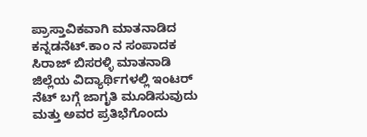ಪ್ರಾಸ್ತಾವಿಕವಾಗಿ ಮಾತನಾಡಿದ ಕನ್ನಡನೆಟ್.ಕಾಂ ನ ಸಂಪಾದಕ ಸಿರಾಜ್ ಬಿಸರಳ್ಳಿ ಮಾತನಾಡಿ ಜಿಲ್ಲೆಯ ವಿದ್ಯಾರ್ಥಿಗಳಲ್ಲಿ ಇಂಟರ್ ನೆಟ್ ಬಗ್ಗೆ ಜಾಗೃತಿ ಮೂಡಿಸುವುದು ಮತ್ತು ಅವರ ಪ್ರತಿಭೆಗೊಂದು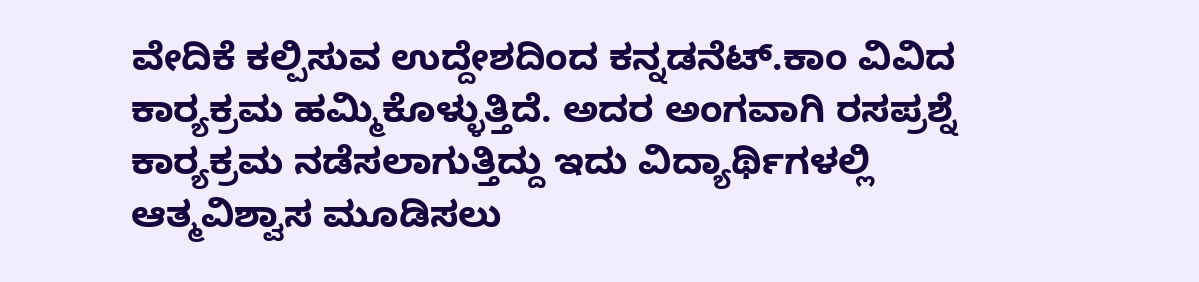ವೇದಿಕೆ ಕಲ್ಪಿಸುವ ಉದ್ದೇಶದಿಂದ ಕನ್ನಡನೆಟ್.ಕಾಂ ವಿವಿದ ಕಾರ್‍ಯಕ್ರಮ ಹಮ್ಮಿಕೊಳ್ಳುತ್ತಿದೆ. ಅದರ ಅಂಗವಾಗಿ ರಸಪ್ರಶ್ನೆ ಕಾರ್‍ಯಕ್ರಮ ನಡೆಸಲಾಗುತ್ತಿದ್ದು ಇದು ವಿದ್ಯಾರ್ಥಿಗಳಲ್ಲಿ ಆತ್ಮವಿಶ್ವಾಸ ಮೂಡಿಸಲು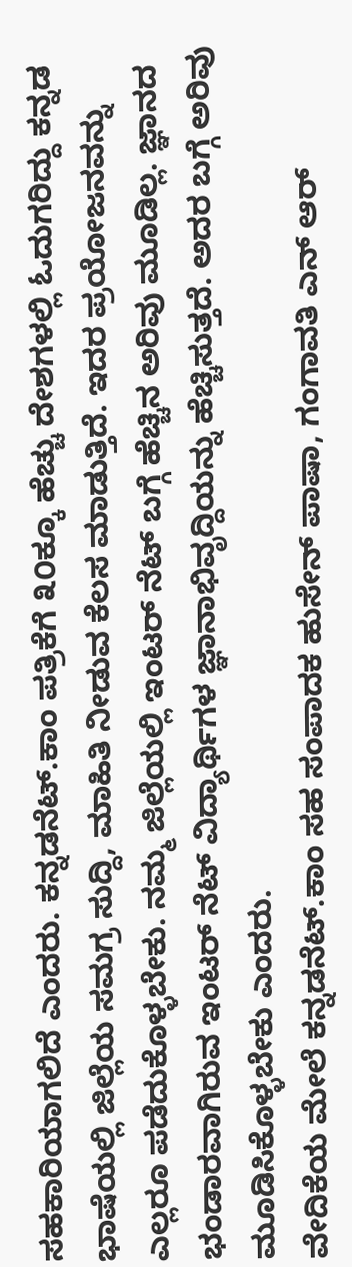ಸಹಕಾರಿಯಾಗಲಿದೆ ಎಂದರು. ಕನ್ನಡನೆಟ್.ಕಾಂ ಪತ್ರಿಕೆಗೆ ೩೦ಕ್ಕೂ ಹೆಚ್ಚು ದೇಶಗಳಲ್ಲಿ ಓದುಗರಿದ್ದು ಕನ್ನಡ ಭಾಷೆಯಲ್ಲಿ ಜಿಲ್ಲೆಯ ಸಮಗ್ರ ಸುದ್ದಿ, ಮಾಹಿತಿ ನೀಡುವ ಕೆಲಸ ಮಾಡುತ್ತಿದೆ. ಇದರ ಪ್ರಯೋಜನವನ್ನು ಎಲ್ಲರೂ ಪಡೆದುಕೊಳ್ಳಬೇಕು. ನಮ್ಮ ಜಿಲ್ಲೆಯಲ್ಲಿ ಇಂಟರ್ ನೆಟ್ ಬಗ್ಗೆ ಹೆಚ್ಚಿನ ಅರಿವು ಮೂಡಿಲ್ಲ. ಜ್ಞಾನದ ಭಂಡಾರವಾಗಿರುವ ಇಂಟರ್ ನೆಟ್ ವಿದ್ಯಾರ್ಥಿಗಳ ಜ್ಞಾನಾಭಿವೃದ್ದಿಯನ್ನು ಹೆಚ್ಚಿಸುತ್ತದೆ. ಅದರ ಬಗ್ಗೆ ಅರಿವು ಮೂಡಿಸಿಕೊಳ್ಳಬೇಕು ಎಂದರು.
ವೇದಿಕೆಯ ಮೇಲೆ ಕನ್ನಡನೆಟ್.ಕಾಂ ಸಹ ಸಂಪಾದಕ ಹುಸೇನ್ ಪಾಷಾ, ಗಂಗಾವತಿ ಎನ್ ಆರ್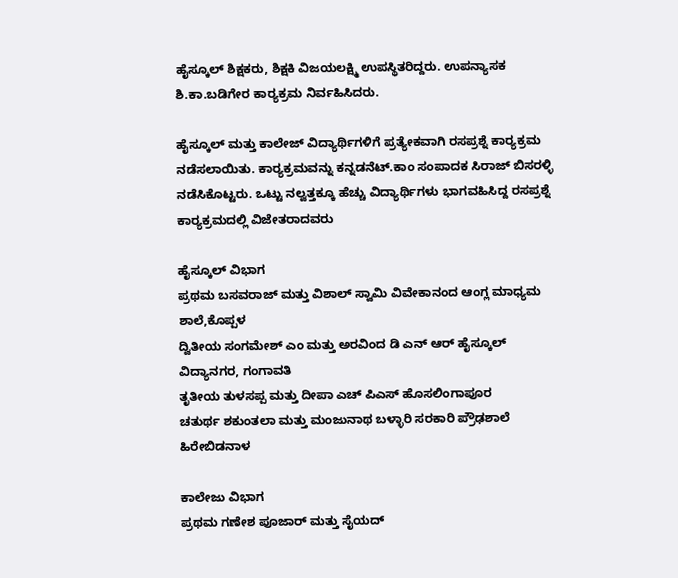ಹೈಸ್ಕೂಲ್ ಶಿಕ್ಷಕರು, ಶಿಕ್ಷಕಿ ವಿಜಯಲಕ್ಷ್ಮಿ ಉಪಸ್ಥಿತರಿದ್ದರು. ಉಪನ್ಯಾಸಕ ಶಿ.ಕಾ.ಬಡಿಗೇರ ಕಾರ್‍ಯಕ್ರಮ ನಿರ್ವಹಿಸಿದರು.

ಹೈಸ್ಕೂಲ್ ಮತ್ತು ಕಾಲೇಜ್ ವಿದ್ಯಾರ್ಥಿಗಳಿಗೆ ಪ್ರತ್ಯೇಕವಾಗಿ ರಸಪ್ರಶ್ನೆ ಕಾರ್‍ಯಕ್ರಮ ನಡೆಸಲಾಯಿತು. ಕಾರ್‍ಯಕ್ರಮವನ್ನು ಕನ್ನಡನೆಟ್.ಕಾಂ ಸಂಪಾದಕ ಸಿರಾಜ್ ಬಿಸರಳ್ಳಿ ನಡೆಸಿಕೊಟ್ಟರು. ಒಟ್ಟು ನಲ್ವತ್ತಕ್ಕೂ ಹೆಚ್ಚು ವಿದ್ಯಾರ್ಥಿಗಳು ಭಾಗವಹಿಸಿದ್ದ ರಸಪ್ರಶ್ನೆ ಕಾರ್‍ಯಕ್ರಮದಲ್ಲಿ ವಿಜೇತರಾದವರು

ಹೈಸ್ಕೂಲ್ ವಿಭಾಗ
ಪ್ರಥಮ ಬಸವರಾಜ್ ಮತ್ತು ವಿಶಾಲ್ ಸ್ವಾಮಿ ವಿವೇಕಾನಂದ ಆಂಗ್ಲ ಮಾಧ್ಯಮ ಶಾಲೆ,ಕೊಪ್ಪಳ
ದ್ವಿತೀಯ ಸಂಗಮೇಶ್ ಎಂ ಮತ್ತು ಅರವಿಂದ ಡಿ ಎನ್ ಆರ್ ಹೈಸ್ಕೂಲ್ ವಿದ್ಯಾನಗರ, ಗಂಗಾವತಿ
ತೃತೀಯ ತುಳಸಪ್ಪ ಮತ್ತು ದೀಪಾ ಎಚ್ ಪಿಎಸ್ ಹೊಸಲಿಂಗಾಪೂರ
ಚತುರ್ಥ ಶಕುಂತಲಾ ಮತ್ತು ಮಂಜುನಾಥ ಬಳ್ಳಾರಿ ಸರಕಾರಿ ಪ್ರೌಢಶಾಲೆ ಹಿರೇಬಿಡನಾಳ

ಕಾಲೇಜು ವಿಭಾಗ
ಪ್ರಥಮ ಗಣೇಶ ಪೂಜಾರ್ ಮತ್ತು ಸೈಯದ್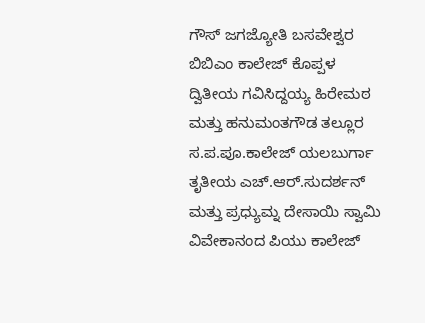ಗೌಸ್ ಜಗಜ್ಯೋತಿ ಬಸವೇಶ್ವರ ಬಿಬಿಎಂ ಕಾಲೇಜ್ ಕೊಪ್ಪಳ
ದ್ವಿತೀಯ ಗವಿಸಿದ್ದಯ್ಯ ಹಿರೇಮಠ ಮತ್ತು ಹನುಮಂತಗೌಡ ತಲ್ಲೂರ ಸ.ಪ.ಪೂ.ಕಾಲೇಜ್ ಯಲಬುರ್ಗಾ
ತೃತೀಯ ಎಚ್.ಆರ್.ಸುದರ್ಶನ್ ಮತ್ತು ಪ್ರಧ್ಯುಮ್ನ ದೇಸಾಯಿ ಸ್ವಾಮಿ ವಿವೇಕಾನಂದ ಪಿಯು ಕಾಲೇಜ್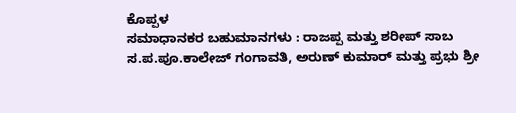ಕೊಪ್ಪಳ
ಸಮಾಧಾನಕರ ಬಹುಮಾನಗಳು : ರಾಜಪ್ಪ ಮತ್ತು ಶರೀಪ್ ಸಾಬ ಸ.ಪ.ಪೂ.ಕಾಲೇಜ್ ಗಂಗಾವತಿ, ಅರುಣ್ ಕುಮಾರ್ ಮತ್ತು ಪ್ರಭು ಶ್ರೀ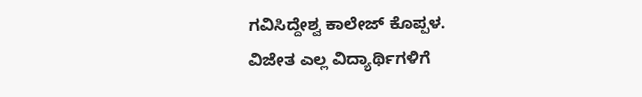ಗವಿಸಿದ್ದೇಶ್ವ ಕಾಲೇಜ್ ಕೊಪ್ಪಳ.
ವಿಜೇತ ಎಲ್ಲ ವಿದ್ಯಾರ್ಥಿಗಳಿಗೆ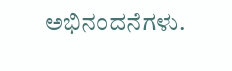ಅಭಿನಂದನೆಗಳು.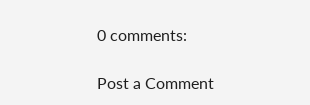0 comments:

Post a Comment